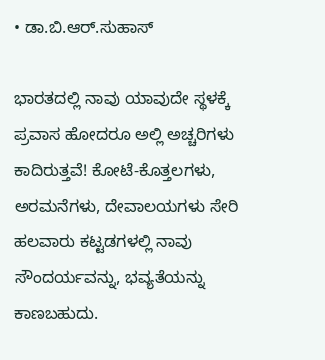• ಡಾ.ಬಿ.ಆರ್.ಸುಹಾಸ್

ಭಾರತದಲ್ಲಿ ನಾವು ಯಾವುದೇ ಸ್ಥಳಕ್ಕೆ ಪ್ರವಾಸ ಹೋದರೂ ಅಲ್ಲಿ ಅಚ್ಚರಿಗಳು ಕಾದಿರುತ್ತವೆ! ಕೋಟೆ-ಕೊತ್ತಲಗಳು, ಅರಮನೆಗಳು, ದೇವಾಲಯಗಳು ಸೇರಿ ಹಲವಾರು ಕಟ್ಟಡಗಳಲ್ಲಿ ನಾವು ಸೌಂದರ್ಯವನ್ನು, ಭವ್ಯತೆಯನ್ನು ಕಾಣಬಹುದು.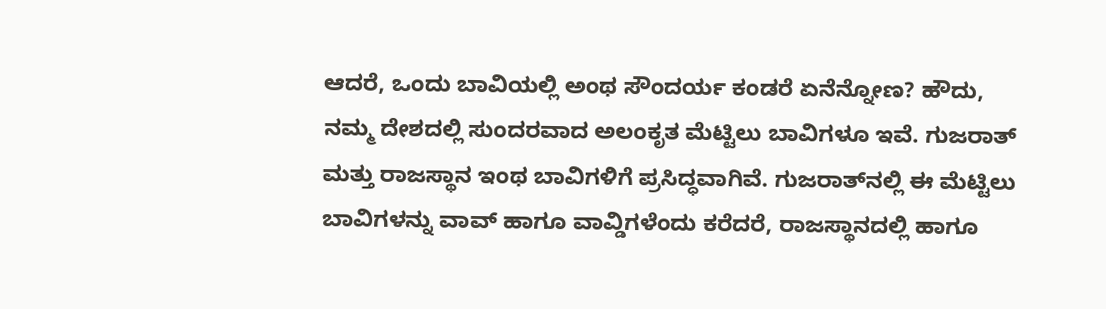ಆದರೆ, ಒಂದು ಬಾವಿಯಲ್ಲಿ ಅಂಥ ಸೌಂದರ್ಯ ಕಂಡರೆ ಏನೆನ್ನೋಣ? ಹೌದು, ನಮ್ಮ ದೇಶದಲ್ಲಿ ಸುಂದರವಾದ ಅಲಂಕೃತ ಮೆಟ್ಟಿಲು ಬಾವಿಗಳೂ ಇವೆ. ಗುಜರಾತ್ ಮತ್ತು ರಾಜಸ್ಥಾನ ಇಂಥ ಬಾವಿಗಳಿಗೆ ಪ್ರಸಿದ್ಧವಾಗಿವೆ. ಗುಜರಾತ್‌ನಲ್ಲಿ ಈ ಮೆಟ್ಟಿಲು ಬಾವಿಗಳನ್ನು ವಾವ್ ಹಾಗೂ ವಾವ್ಡಿಗಳೆಂದು ಕರೆದರೆ, ರಾಜಸ್ಥಾನದಲ್ಲಿ ಹಾಗೂ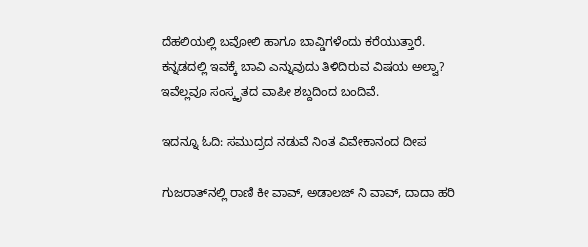ದೆಹಲಿಯಲ್ಲಿ ಬವೋಲಿ ಹಾಗೂ ಬಾವ್ಡಿಗಳೆಂದು ಕರೆಯುತ್ತಾರೆ. ಕನ್ನಡದಲ್ಲಿ ಇವಕ್ಕೆ ಬಾವಿ ಎನ್ನುವುದು ತಿಳಿದಿರುವ ವಿಷಯ ಅಲ್ವಾ? ಇವೆಲ್ಲವೂ ಸಂಸ್ಕೃತದ ವಾಪೀ ಶಬ್ದದಿಂದ ಬಂದಿವೆ.

ಇದನ್ನೂ ಓದಿ: ಸಮುದ್ರದ ನಡುವೆ ನಿಂತ ವಿವೇಕಾನಂದ ದೀಪ

ಗುಜರಾತ್‌ನಲ್ಲಿ ರಾಣಿ ಕೀ ವಾವ್, ಅಡಾಲಜ್ ನಿ ವಾವ್, ದಾದಾ ಹರಿ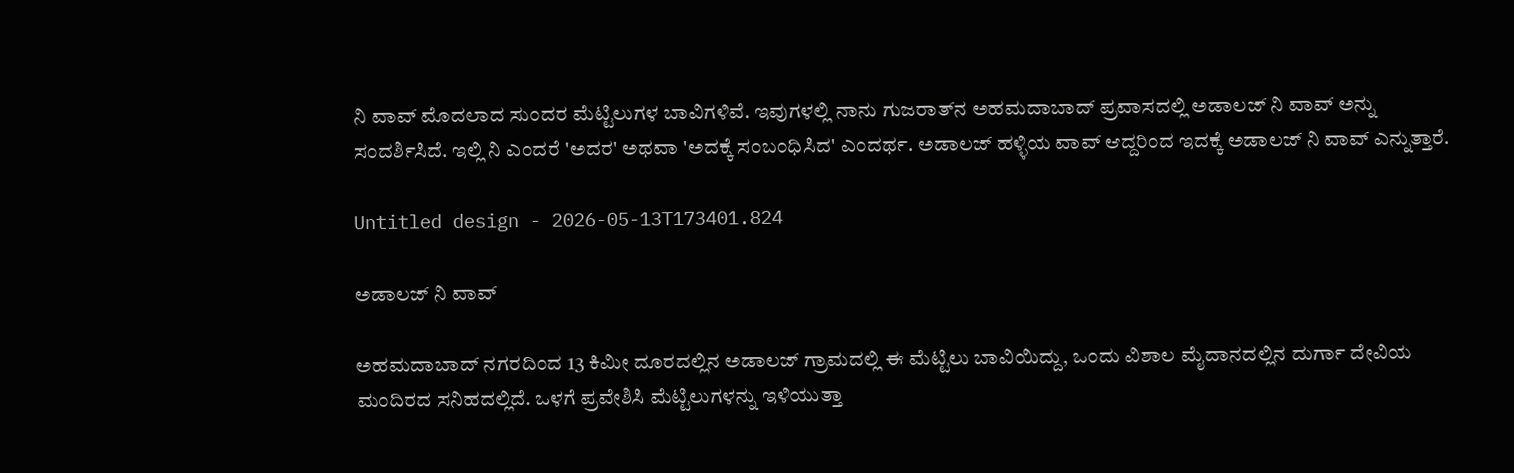ನಿ ವಾವ್ ಮೊದಲಾದ ಸುಂದರ ಮೆಟ್ಟಿಲುಗಳ ಬಾವಿಗಳಿವೆ. ಇವುಗಳಲ್ಲಿ ನಾನು ಗುಜರಾತ್‌ನ ಅಹಮದಾಬಾದ್ ಪ್ರವಾಸದಲ್ಲಿ ಅಡಾಲಜ್ ನಿ ವಾವ್ ಅನ್ನು ಸಂದರ್ಶಿಸಿದೆ. ಇಲ್ಲಿ ನಿ ಎಂದರೆ 'ಅದರ' ಅಥವಾ 'ಅದಕ್ಕೆ ಸಂಬಂಧಿಸಿದ' ಎಂದರ್ಥ. ಅಡಾಲಜ್ ಹಳ್ಳಿಯ ವಾವ್ ಆದ್ದರಿಂದ ಇದಕ್ಕೆ ಅಡಾಲಜ್ ನಿ ವಾವ್ ಎನ್ನುತ್ತಾರೆ.

Untitled design - 2026-05-13T173401.824

ಅಡಾಲಜ್‌ ನಿ ವಾವ್‌

ಅಹಮದಾಬಾದ್ ನಗರದಿಂದ 13 ಕಿಮೀ ದೂರದಲ್ಲಿನ ಅಡಾಲಜ್ ಗ್ರಾಮದಲ್ಲಿ ಈ ಮೆಟ್ಟಿಲು ಬಾವಿಯಿದ್ದು, ಒಂದು ವಿಶಾಲ ಮೈದಾನದಲ್ಲಿನ ದುರ್ಗಾ ದೇವಿಯ ಮಂದಿರದ ಸನಿಹದಲ್ಲಿದೆ. ಒಳಗೆ ಪ್ರವೇಶಿಸಿ ಮೆಟ್ಟಿಲುಗಳನ್ನು ಇಳಿಯುತ್ತಾ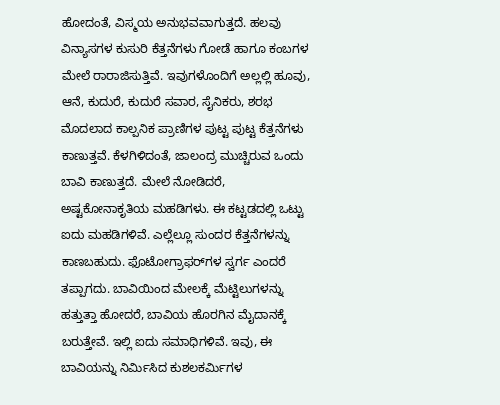ಹೋದಂತೆ, ವಿಸ್ಮಯ ಅನುಭವವಾಗುತ್ತದೆ. ಹಲವು ವಿನ್ಯಾಸಗಳ ಕುಸುರಿ ಕೆತ್ತನೆಗಳು ಗೋಡೆ ಹಾಗೂ ಕಂಬಗಳ ಮೇಲೆ ರಾರಾಜಿಸುತ್ತಿವೆ. ಇವುಗಳೊಂದಿಗೆ ಅಲ್ಲಲ್ಲಿ ಹೂವು, ಆನೆ, ಕುದುರೆ, ಕುದುರೆ ಸವಾರ, ಸೈನಿಕರು, ಶರಭ ಮೊದಲಾದ ಕಾಲ್ಪನಿಕ ಪ್ರಾಣಿಗಳ ಪುಟ್ಟ ಪುಟ್ಟ ಕೆತ್ತನೆಗಳು ಕಾಣುತ್ತವೆ. ಕೆಳಗಿಳಿದಂತೆ, ಜಾಲಂದ್ರ ಮುಚ್ಚಿರುವ ಒಂದು ಬಾವಿ ಕಾಣುತ್ತದೆ. ಮೇಲೆ ನೋಡಿದರೆ, ಅಷ್ಟಕೋನಾಕೃತಿಯ ಮಹಡಿಗಳು. ಈ ಕಟ್ಟಡದಲ್ಲಿ ಒಟ್ಟು ಐದು ಮಹಡಿಗಳಿವೆ. ಎಲ್ಲೆಲ್ಲೂ ಸುಂದರ ಕೆತ್ತನೆಗಳನ್ನು ಕಾಣಬಹುದು. ಫೊಟೋಗ್ರಾಫರ್‌ಗಳ ಸ್ವರ್ಗ ಎಂದರೆ ತಪ್ಪಾಗದು. ಬಾವಿಯಿಂದ ಮೇಲಕ್ಕೆ ಮೆಟ್ಟಿಲುಗಳನ್ನು ಹತ್ತುತ್ತಾ ಹೋದರೆ, ಬಾವಿಯ ಹೊರಗಿನ ಮೈದಾನಕ್ಕೆ ಬರುತ್ತೇವೆ. ಇಲ್ಲಿ ಐದು ಸಮಾಧಿಗಳಿವೆ. ಇವು, ಈ ಬಾವಿಯನ್ನು ನಿರ್ಮಿಸಿದ ಕುಶಲಕರ್ಮಿಗಳ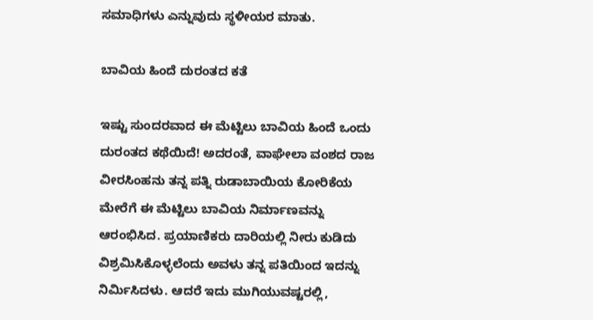ಸಮಾಧಿಗಳು ಎನ್ನುವುದು ಸ್ಥಳೀಯರ ಮಾತು.

ಬಾವಿಯ ಹಿಂದೆ ದುರಂತದ ಕತೆ

ಇಷ್ಟು ಸುಂದರವಾದ ಈ ಮೆಟ್ಟಿಲು ಬಾವಿಯ‌ ಹಿಂದೆ ಒಂದು ದುರಂತದ ಕಥೆಯಿದೆ! ಅದರಂತೆ, ವಾಘೇಲಾ ವಂಶದ ರಾಜ ವೀರಸಿಂಹನು ತನ್ನ ಪತ್ನಿ ರುಡಾಬಾಯಿಯ ಕೋರಿಕೆಯ ಮೇರೆಗೆ ಈ ಮೆಟ್ಟಿಲು ಬಾವಿಯ‌ ನಿರ್ಮಾಣವನ್ನು ಆರಂಭಿಸಿದ. ಪ್ರಯಾಣಿಕರು ದಾರಿಯಲ್ಲಿ ನೀರು ಕುಡಿದು ವಿಶ್ರಮಿಸಿಕೊಳ್ಳಲೆಂದು ಅವಳು ತನ್ನ ಪತಿಯಿಂದ ಇದನ್ನು ನಿರ್ಮಿಸಿದಳು. ಆದರೆ ಇದು ಮುಗಿಯುವಷ್ಟರಲ್ಲಿ,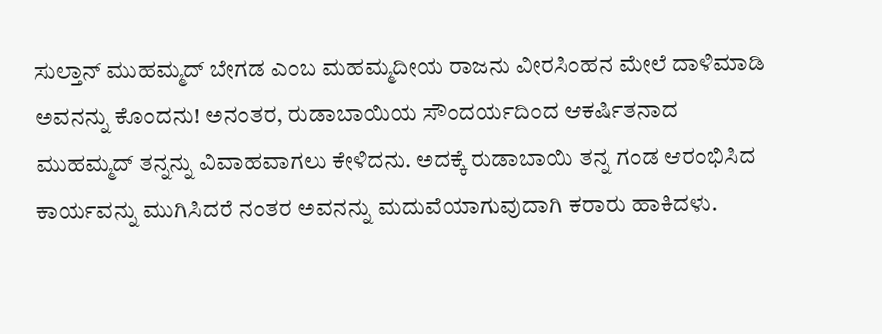ಸುಲ್ತಾನ್ ಮುಹಮ್ಮದ್ ಬೇಗಡ ಎಂಬ ಮಹಮ್ಮದೀಯ ರಾಜನು ವೀರಸಿಂಹನ ಮೇಲೆ ದಾಳಿಮಾಡಿ ಅವನನ್ನು ಕೊಂದನು! ಅನಂತರ, ರುಡಾಬಾಯಿಯ ಸೌಂದರ್ಯದಿಂದ ಆಕರ್ಷಿತನಾದ ಮುಹಮ್ಮದ್‌ ತನ್ನನ್ನು ವಿವಾಹವಾಗಲು ಕೇಳಿದನು. ಅದಕ್ಕೆ ರುಡಾಬಾಯಿ ತನ್ನ ಗಂಡ ಆರಂಭಿಸಿದ ಕಾರ್ಯವನ್ನು ಮುಗಿಸಿದರೆ ನಂತರ ಅವನನ್ನು ಮದುವೆಯಾಗುವುದಾಗಿ ಕರಾರು ಹಾಕಿದಳು.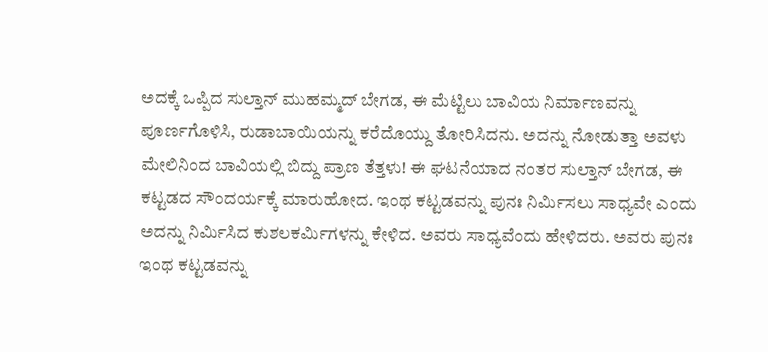ಅದಕ್ಕೆ ಒಪ್ಪಿದ ಸುಲ್ತಾನ್ ಮುಹಮ್ಮದ್ ಬೇಗಡ, ಈ ಮೆಟ್ಟಿಲು ಬಾವಿಯ‌ ನಿರ್ಮಾಣವನ್ನು ಪೂರ್ಣಗೊಳಿಸಿ, ರುಡಾಬಾಯಿಯನ್ನು ಕರೆದೊಯ್ದು ತೋರಿಸಿದನು. ಅದನ್ನು ನೋಡುತ್ತಾ ಅವಳು ಮೇಲಿನಿಂದ ಬಾವಿಯಲ್ಲಿ ಬಿದ್ದು ಪ್ರಾಣ ತೆತ್ತಳು! ಈ ಘಟನೆಯಾದ ನಂತರ ಸುಲ್ತಾನ್ ಬೇಗಡ, ಈ ಕಟ್ಟಡದ ಸೌಂದರ್ಯಕ್ಕೆ ಮಾರುಹೋದ. ಇಂಥ ಕಟ್ಟಡವನ್ನು ಪುನಃ ನಿರ್ಮಿಸಲು ಸಾಧ್ಯವೇ ಎಂದು ಅದನ್ನು ನಿರ್ಮಿಸಿದ ಕುಶಲಕರ್ಮಿಗಳನ್ನು ಕೇಳಿದ. ಅವರು ಸಾಧ್ಯವೆಂದು ಹೇಳಿದರು. ಅವರು ಪುನಃ ಇಂಥ ಕಟ್ಟಡವನ್ನು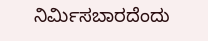ನಿರ್ಮಿಸಬಾರದೆಂದು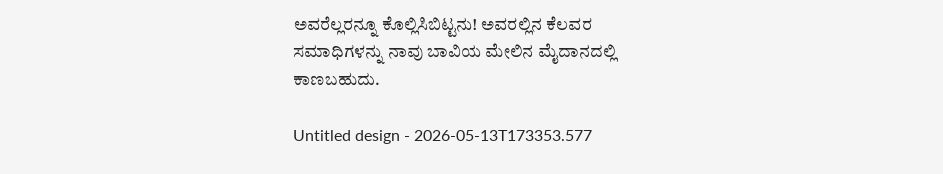ಅವರೆಲ್ಲರನ್ನೂ ಕೊಲ್ಲಿಸಿಬಿಟ್ಟನು! ಅವರಲ್ಲಿನ ಕೆಲವರ ಸಮಾಧಿಗಳನ್ನು ನಾವು ಬಾವಿಯ ಮೇಲಿನ ಮೈದಾನದಲ್ಲಿ ಕಾಣಬಹುದು.

Untitled design - 2026-05-13T173353.577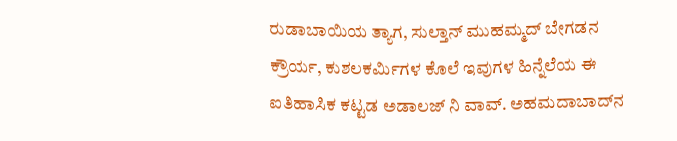ರುಡಾಬಾಯಿಯ ತ್ಯಾಗ, ಸುಲ್ತಾನ್ ಮುಹಮ್ಮದ್ ಬೇಗಡನ ಕ್ರೌರ್ಯ, ಕುಶಲಕರ್ಮಿಗಳ ಕೊಲೆ ಇವುಗಳ ಹಿನ್ನೆಲೆಯ ಈ ಐತಿಹಾಸಿಕ ಕಟ್ಟಡ ಅಡಾಲಜ್ ನಿ ವಾವ್. ಅಹಮದಾಬಾದ್‌ನ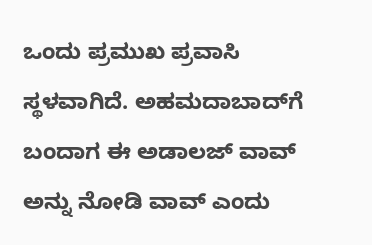ಒಂದು ಪ್ರಮುಖ ಪ್ರವಾಸಿ ಸ್ಥಳವಾಗಿದೆ. ಅಹಮದಾಬಾದ್‌ಗೆ ಬಂದಾಗ ಈ ಅಡಾಲಜ್ ವಾವ್ ಅನ್ನು ನೋಡಿ ವಾವ್ ಎಂದು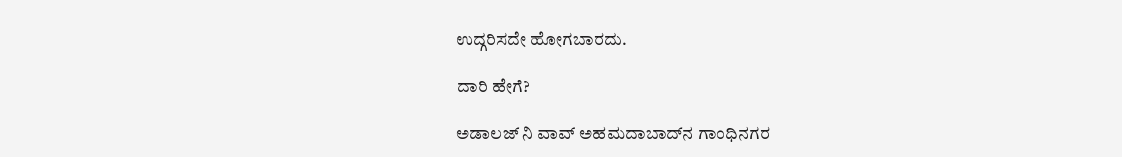ಉದ್ಗರಿಸದೇ ಹೋಗಬಾರದು.

ದಾರಿ ಹೇಗೆ?

ಅಡಾಲಜ್‌ ನಿ ವಾವ್‌ ಅಹಮದಾಬಾದ್‌ನ ಗಾಂಧಿನಗರ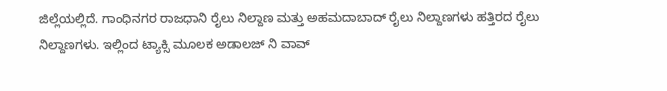ಜಿಲ್ಲೆಯಲ್ಲಿದೆ. ಗಾಂಧಿನಗರ ರಾಜಧಾನಿ ರೈಲು ನಿಲ್ದಾಣ ಮತ್ತು ಅಹಮದಾಬಾದ್‌ ರೈಲು ನಿಲ್ದಾಣಗಳು ಹತ್ತಿರದ ರೈಲು ನಿಲ್ದಾಣಗಳು. ಇಲ್ಲಿಂದ ಟ್ಯಾಕ್ಸಿ ಮೂಲಕ ಅಡಾಲಜ್‌ ನಿ ವಾವ್‌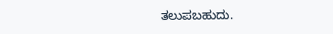ತಲುಪಬಹುದು.